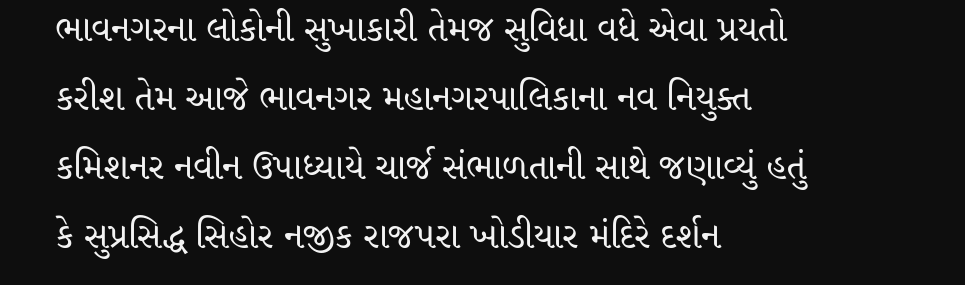ભાવનગરના લોકોની સુખાકારી તેમજ સુવિધા વધે એવા પ્રયતો કરીશ તેમ આજે ભાવનગર મહાનગરપાલિકાના નવ નિયુક્ત કમિશનર નવીન ઉપાધ્યાયે ચાર્જ સંભાળતાની સાથે જણાવ્યું હતું કે સુપ્રસિદ્ધ સિહોર નજીક રાજપરા ખોડીયાર મંદિરે દર્શન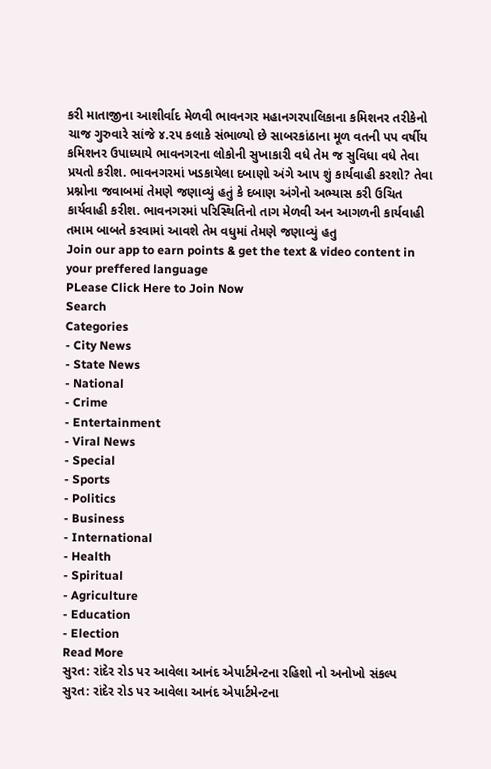કરી માતાજીના આશીર્વાદ મેળવી ભાવનગર મહાનગરપાલિકાના કમિશનર તરીકેનો ચાજ ગુરુવારે સાંજે ૪.૨૫ કલાકે સંભાળ્યો છે સાબરકાંઠાના મૂળ વતની પપ વર્ષીય કમિશનર ઉપાધ્યાયે ભાવનગરના લોકોની સુખાકારી વધે તેમ જ સુવિધા વધે તેવા પ્રયતો કરીશ. ભાવનગરમાં ખડકાયેલા દબાણો અંગે આપ શું કાર્યવાહી કરશો? તેવા પ્રશ્નોના જવાબમાં તેમણે જણાવ્યું હતું કે દબાણ અંગેનો અભ્યાસ કરી ઉચિત કાર્યવાહી કરીશ. ભાવનગરમાં પરિસ્થિતિનો તાગ મેળવી અન આગળની કાર્યવાહી તમામ બાબતે કરવામાં આવશે તેમ વધુમાં તેમણે જણાવ્યું હતુ
Join our app to earn points & get the text & video content in your preffered language
PLease Click Here to Join Now
Search
Categories
- City News
- State News
- National
- Crime
- Entertainment
- Viral News
- Special
- Sports
- Politics
- Business
- International
- Health
- Spiritual
- Agriculture
- Education
- Election
Read More
સુરત: રાંદેર રોડ પર આવેલા આનંદ એપાર્ટમેન્ટના રહિશો નો અનોખો સંકલ્પ
સુરત: રાંદેર રોડ પર આવેલા આનંદ એપાર્ટમેન્ટના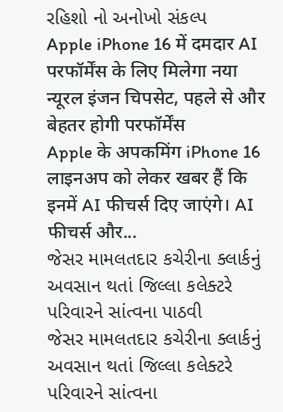રહિશો નો અનોખો સંકલ્પ
Apple iPhone 16 में दमदार AI परफॉर्मेंस के लिए मिलेगा नया न्यूरल इंजन चिपसेट, पहले से और बेहतर होगी परफॉर्मेंस
Apple के अपकमिंग iPhone 16 लाइनअप को लेकर खबर हैं कि इनमें AI फीचर्स दिए जाएंगे। AI फीचर्स और...
જેસર મામલતદાર કચેરીના ક્લાર્કનું અવસાન થતાં જિલ્લા કલેક્ટરે પરિવારને સાંત્વના પાઠવી
જેસર મામલતદાર કચેરીના ક્લાર્કનું અવસાન થતાં જિલ્લા કલેક્ટરે પરિવારને સાંત્વના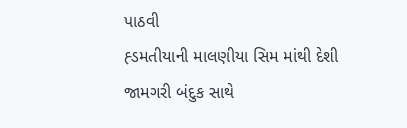પાઠવી
હ્ડમતીયાની માલણીયા સિમ માંથી દેશી જામગરી બંદુક સાથે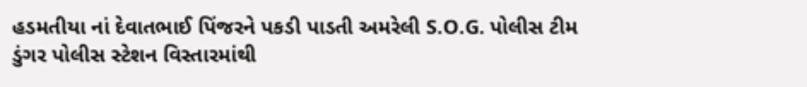હડમતીયા નાં દેવાતભાઈ પિંજરને પકડી પાડતી અમરેલી S.O.G. પોલીસ ટીમ
ડુંગર પોલીસ સ્ટેશન વિસ્તારમાંથી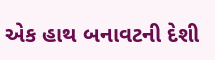એક હાથ બનાવટની દેશી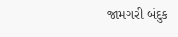જામગરી બંદુક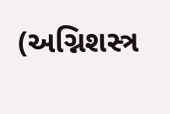(અગ્નિશસ્ત્ર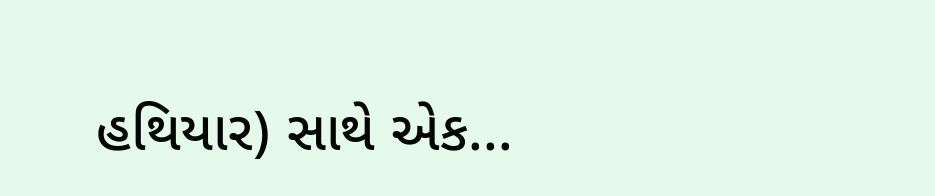હથિયાર) સાથે એક...